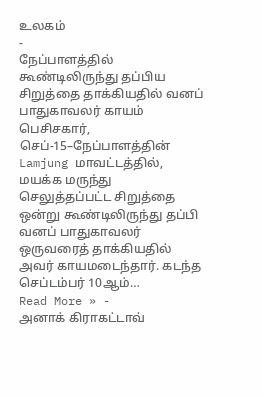உலகம்
-
நேப்பாளத்தில் கூண்டிலிருந்து தப்பிய சிறுத்தை தாக்கியதில் வனப் பாதுகாவலர் காயம்
பெசிசகார், செப்-15–நேப்பாளத்தின் Lamjung மாவட்டத்தில், மயக்க மருந்து செலுத்தப்பட்ட சிறுத்தை ஒன்று கூண்டிலிருந்து தப்பி வனப் பாதுகாவலர் ஒருவரைத் தாக்கியதில் அவர் காயமடைந்தார். கடந்த செப்டம்பர் 10ஆம்…
Read More » -
அனாக் கிராகட்டாவ்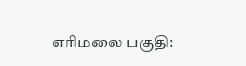எரிமலை பகுதி: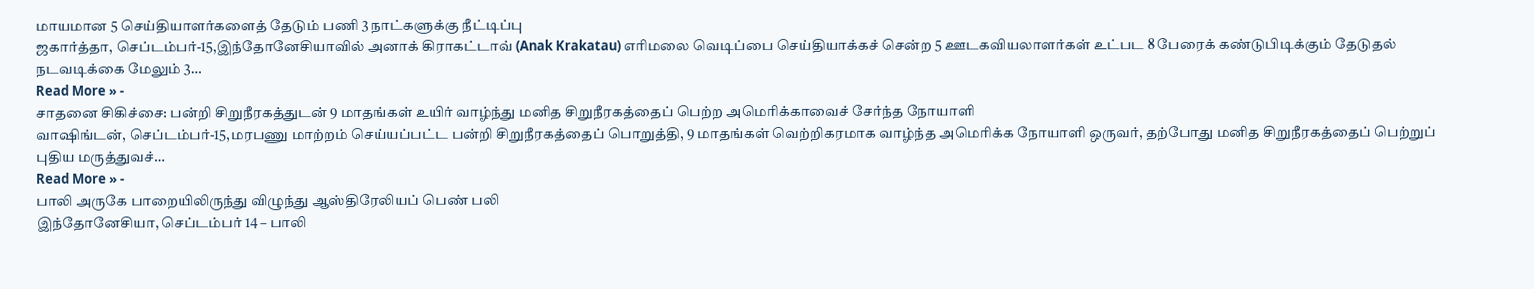மாயமான 5 செய்தியாளர்களைத் தேடும் பணி 3 நாட்களுக்கு நீட்டிப்பு
ஜகார்த்தா, செப்டம்பர்-15,இந்தோனேசியாவில் அனாக் கிராகட்டாவ் (Anak Krakatau) எரிமலை வெடிப்பை செய்தியாக்கச் சென்ற 5 ஊடகவியலாளர்கள் உட்பட 8 பேரைக் கண்டுபிடிக்கும் தேடுதல் நடவடிக்கை மேலும் 3…
Read More » -
சாதனை சிகிச்சை: பன்றி சிறுநீரகத்துடன் 9 மாதங்கள் உயிர் வாழ்ந்து மனித சிறுநீரகத்தைப் பெற்ற அமெரிக்காவைச் சேர்ந்த நோயாளி
வாஷிங்டன், செப்டம்பர்-15,மரபணு மாற்றம் செய்யப்பட்ட பன்றி சிறுநீரகத்தைப் பொறுத்தி, 9 மாதங்கள் வெற்றிகரமாக வாழ்ந்த அமெரிக்க நோயாளி ஒருவர், தற்போது மனித சிறுநீரகத்தைப் பெற்றுப் புதிய மருத்துவச்…
Read More » -
பாலி அருகே பாறையிலிருந்து விழுந்து ஆஸ்திரேலியப் பெண் பலி
இந்தோனேசியா, செப்டம்பர் 14 – பாலி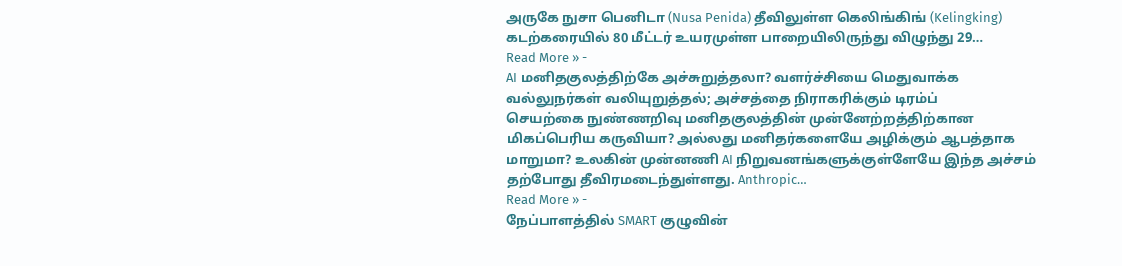அருகே நுசா பெனிடா (Nusa Penida) தீவிலுள்ள கெலிங்கிங் (Kelingking) கடற்கரையில் 80 மீட்டர் உயரமுள்ள பாறையிலிருந்து விழுந்து 29…
Read More » -
AI மனிதகுலத்திற்கே அச்சுறுத்தலா? வளர்ச்சியை மெதுவாக்க வல்லுநர்கள் வலியுறுத்தல்; அச்சத்தை நிராகரிக்கும் டிரம்ப்
செயற்கை நுண்ணறிவு மனிதகுலத்தின் முன்னேற்றத்திற்கான மிகப்பெரிய கருவியா? அல்லது மனிதர்களையே அழிக்கும் ஆபத்தாக மாறுமா? உலகின் முன்னணி AI நிறுவனங்களுக்குள்ளேயே இந்த அச்சம் தற்போது தீவிரமடைந்துள்ளது. Anthropic…
Read More » -
நேப்பாளத்தில் SMART குழுவின்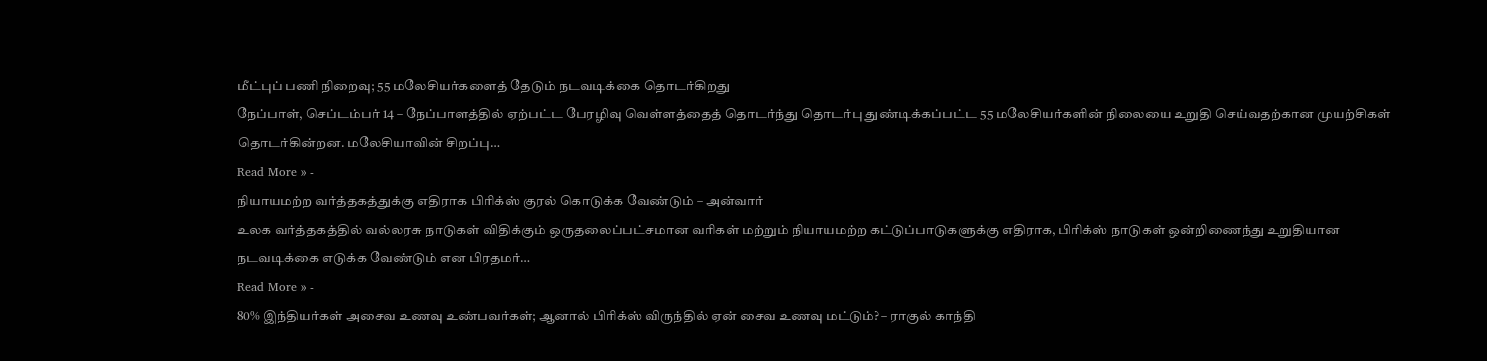மீட்புப் பணி நிறைவு; 55 மலேசியர்களைத் தேடும் நடவடிக்கை தொடர்கிறது
நேப்பாள், செப்டம்பர் 14 – நேப்பாளத்தில் ஏற்பட்ட பேரழிவு வெள்ளத்தைத் தொடர்ந்து தொடர்பு துண்டிக்கப்பட்ட 55 மலேசியர்களின் நிலையை உறுதி செய்வதற்கான முயற்சிகள் தொடர்கின்றன. மலேசியாவின் சிறப்பு…
Read More » -
நியாயமற்ற வர்த்தகத்துக்கு எதிராக பிரிக்ஸ் குரல் கொடுக்க வேண்டும் – அன்வார்
உலக வர்த்தகத்தில் வல்லரசு நாடுகள் விதிக்கும் ஒருதலைப்பட்சமான வரிகள் மற்றும் நியாயமற்ற கட்டுப்பாடுகளுக்கு எதிராக, பிரிக்ஸ் நாடுகள் ஒன்றிணைந்து உறுதியான நடவடிக்கை எடுக்க வேண்டும் என பிரதமர்…
Read More » -
80% இந்தியர்கள் அசைவ உணவு உண்பவர்கள்; ஆனால் பிரிக்ஸ் விருந்தில் ஏன் சைவ உணவு மட்டும்? – ராகுல் காந்தி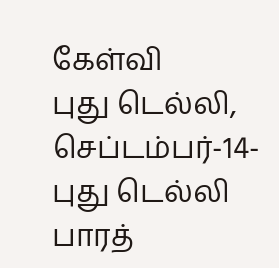கேள்வி
புது டெல்லி, செப்டம்பர்-14-புது டெல்லி பாரத்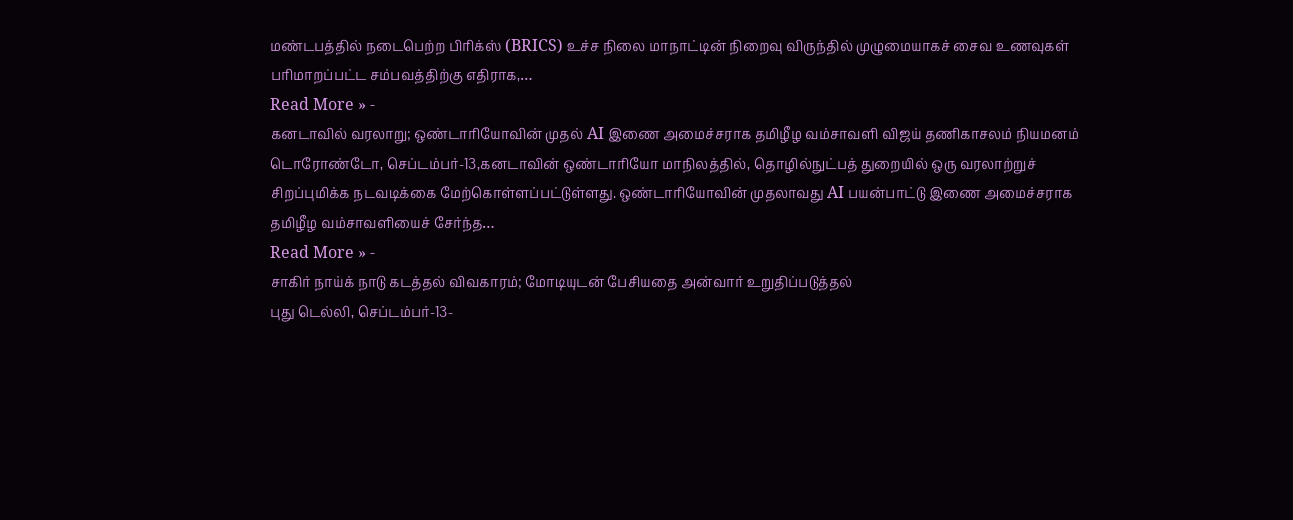மண்டபத்தில் நடைபெற்ற பிரிக்ஸ் (BRICS) உச்ச நிலை மாநாட்டின் நிறைவு விருந்தில் முழுமையாகச் சைவ உணவுகள் பரிமாறப்பட்ட சம்பவத்திற்கு எதிராக,…
Read More » -
கனடாவில் வரலாறு; ஒண்டாரியோவின் முதல் AI இணை அமைச்சராக தமிழீழ வம்சாவளி விஜய் தணிகாசலம் நியமனம்
டொரோண்டோ, செப்டம்பர்-13,கனடாவின் ஒண்டாரியோ மாநிலத்தில், தொழில்நுட்பத் துறையில் ஒரு வரலாற்றுச் சிறப்புமிக்க நடவடிக்கை மேற்கொள்ளப்பட்டுள்ளது. ஒண்டாரியோவின் முதலாவது AI பயன்பாட்டு இணை அமைச்சராக தமிழீழ வம்சாவளியைச் சேர்ந்த…
Read More » -
சாகிர் நாய்க் நாடு கடத்தல் விவகாரம்; மோடியுடன் பேசியதை அன்வார் உறுதிப்படுத்தல்
புது டெல்லி, செப்டம்பர்-13-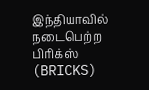இந்தியாவில் நடைபெற்ற பிரிக்ஸ் (BRICKS)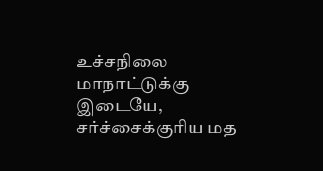உச்சநிலை மாநாட்டுக்கு இடையே, சர்ச்சைக்குரிய மத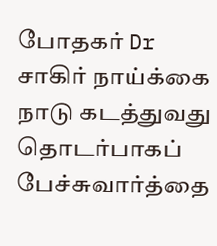போதகர் Dr சாகிர் நாய்க்கை நாடு கடத்துவது தொடர்பாகப் பேச்சுவார்த்தை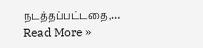நடத்தப்பட்டதை,…
Read More »